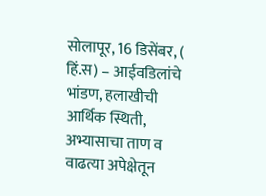सोलापूर, 16 डिसेंबर, ( हिं.स) – आईवडिलांचे भांडण, हलाखीची आर्थिक स्थिती, अभ्यासाचा ताण व वाढत्या अपेक्षेतून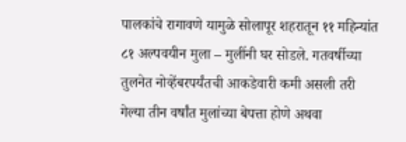पालकांचे रागावणे यामुळे सोलापूर शहरातून ११ महिन्यांत ८१ अल्पवयीन मुला – मुलींनी घर सोडले. गतवर्षीच्या तुलनेत नोव्हेंबरपर्यंतची आकडेवारी कमी असली तरी गेल्या तीन वर्षांत मुलांच्या बेपत्ता होणे अथवा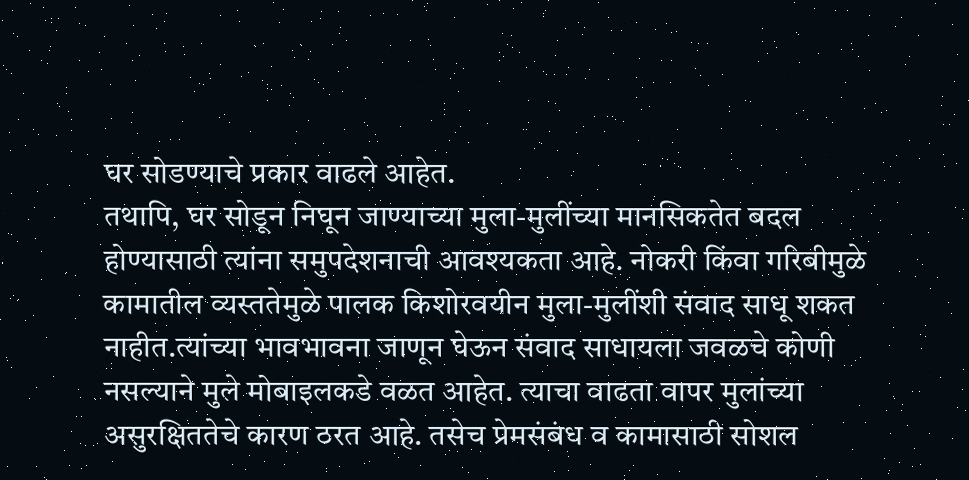घर सोडण्याचे प्रकार वाढले आहेत.
तथापि, घर सोडून निघून जाण्याच्या मुला-मुलींच्या मानसिकतेत बदल होण्यासाठी त्यांना समुपदेशनाची आवश्यकता आहे. नोकरी किंवा गरिबीमुळे कामातील व्यस्ततेमुळे पालक किशोरवयीन मुला-मुलींशी संवाद साधू शकत नाहीत.त्यांच्या भावभावना जाणून घेऊन संवाद साधायला जवळचे कोणी नसल्याने मुले मोबाइलकडे वळत आहेत. त्याचा वाढता वापर मुलांच्या असुरक्षिततेचे कारण ठरत आहे. तसेच प्रेमसंबंध व कामासाठी सोशल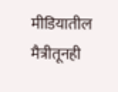मीडियातील मैत्रीतूनही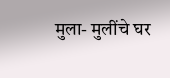मुला- मुलींचे घर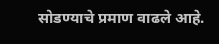सोडण्याचे प्रमाण वाढले आहे.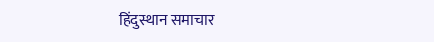हिंदुस्थान समाचार